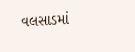વલસાડમાં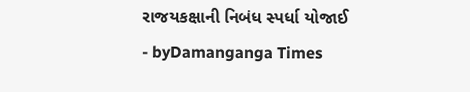રાજયકક્ષાની નિબંધ સ્પર્ધા યોજાઈ
- byDamanganga Times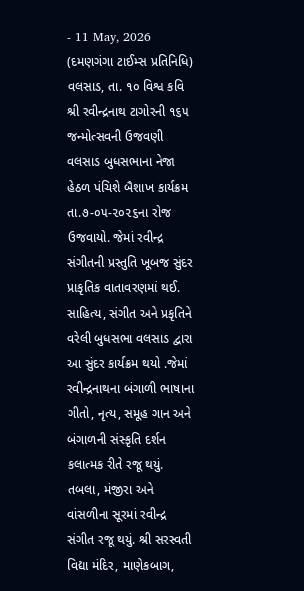- 11 May, 2026
(દમણગંગા ટાઈમ્સ પ્રતિનિધિ)
વલસાડ, તા. ૧૦ વિશ્વ કવિ શ્રી રવીન્દ્રનાથ ટાગોરની ૧૬૫ જન્મોત્સવની ઉજવણી વલસાડ બુધસભાના નેજા હેઠળ પંચિશે બૈશાખ કાર્યક્રમ તા.૭-૦૫-૨૦૨૬ના રોજ ઉજવાયો. જેમાં રવીન્દ્ર સંગીતની પ્રસ્તુતિ ખૂબજ સુંદર પ્રાકૃતિક વાતાવરણમાં થઈ. સાહિત્ય, સંગીત અને પ્રકૃતિને વરેલી બુધસભા વલસાડ દ્વારા આ સુંદર કાર્યક્રમ થયો .જેમાં રવીન્દ્રનાથના બંગાળી ભાષાના ગીતો, નૃત્ય, સમૂહ ગાન અને બંગાળની સંસ્કૃતિ દર્શન કલાત્મક રીતે રજૂ થયું. તબલા, મંજીરા અને વાંસળીના સૂરમાં રવીન્દ્ર સંગીત રજૂ થયું. શ્રી સરસ્વતી વિદ્યા મંદિર, માણેકબાગ,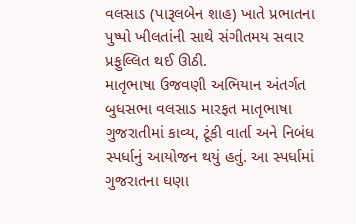વલસાડ (પારૂલબેન શાહ) ખાતે પ્રભાતના પુષ્પો ખીલતાંની સાથે સંગીતમય સવાર પ્રફુલ્લિત થઈ ઊઠી.
માતૃભાષા ઉજવણી અભિયાન અંતર્ગત બુધસભા વલસાડ મારફત માતૃભાષા ગુજરાતીમાં કાવ્ય, ટૂંકી વાર્તા અને નિબંધ સ્પર્ધાનું આયોજન થયું હતું. આ સ્પર્ધામાં ગુજરાતના ઘણા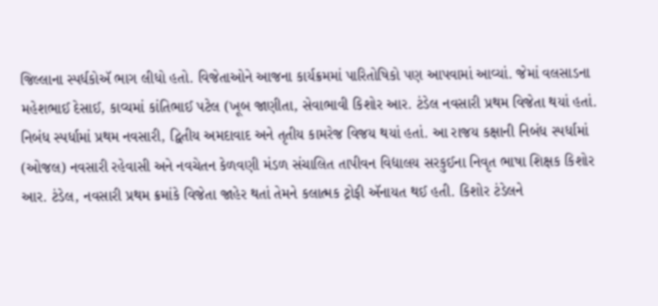જિલ્લાના સ્પર્ધકોઍ ભાગ લીધો હતો. વિજેતાઓને આજના કાર્યક્રમમાં પારિતોષિકો પણ આપવામાં આવ્યાં. જેમાં વલસાડના મહેશભાઈ દેસાઈ, કાવ્યમાં કાંતિભાઈ પટેલ (ખૂબ જાણીતા, સેવાભાવી કિશોર આર. ટંડેલ નવસારી પ્રથમ વિજેતા થયાં હતાં.
નિબંધ સ્પર્ધામાં પ્રથમ નવસારી, દ્વિતીય અમદાવાદ અને તૃતીય કામરેજ વિજય થયાં હતાં. આ રાજય કક્ષાની નિબંધ સ્પર્ધામાં (ઓજલ) નવસારી રહેવાસી અને નવચેતન કેળવણી મંડળ સંચાલિત તાપીવન વિદ્યાલય સરકુઈના નિવૃત ભાષા શિક્ષક કિશોર આર. ટંડેલ, નવસારી પ્રથમ ક્રમાંકે વિજેતા જાહેર થતાં તેમને કલાત્મક ટ્રોફી ઍનાયત થઈ હતી. કિશોર ટંડેલને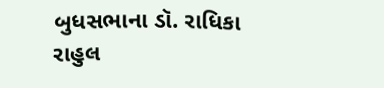બુધસભાના ડૉ. રાધિકા રાહુલ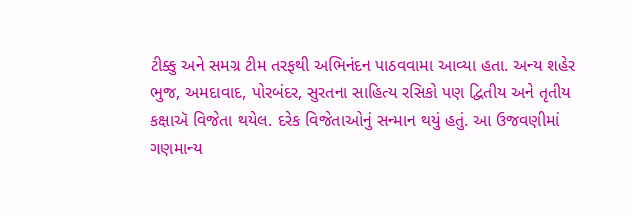ટીક્કુ અને સમગ્ર ટીમ તરફથી અભિનંદન પાઠવવામા આવ્યા હતા. અન્ય શહેર ભુજ, અમદાવાદ, પોરબંદર, સુરતના સાહિત્ય રસિકો પણ દ્વિતીય અને તૃતીય કક્ષાઍ વિજેતા થયેલ. દરેક વિજેતાઓનું સન્માન થયું હતું. આ ઉજવણીમાં ગણમાન્ય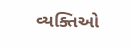વ્યક્તિઓ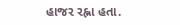હાજર રહ્ના હતા.